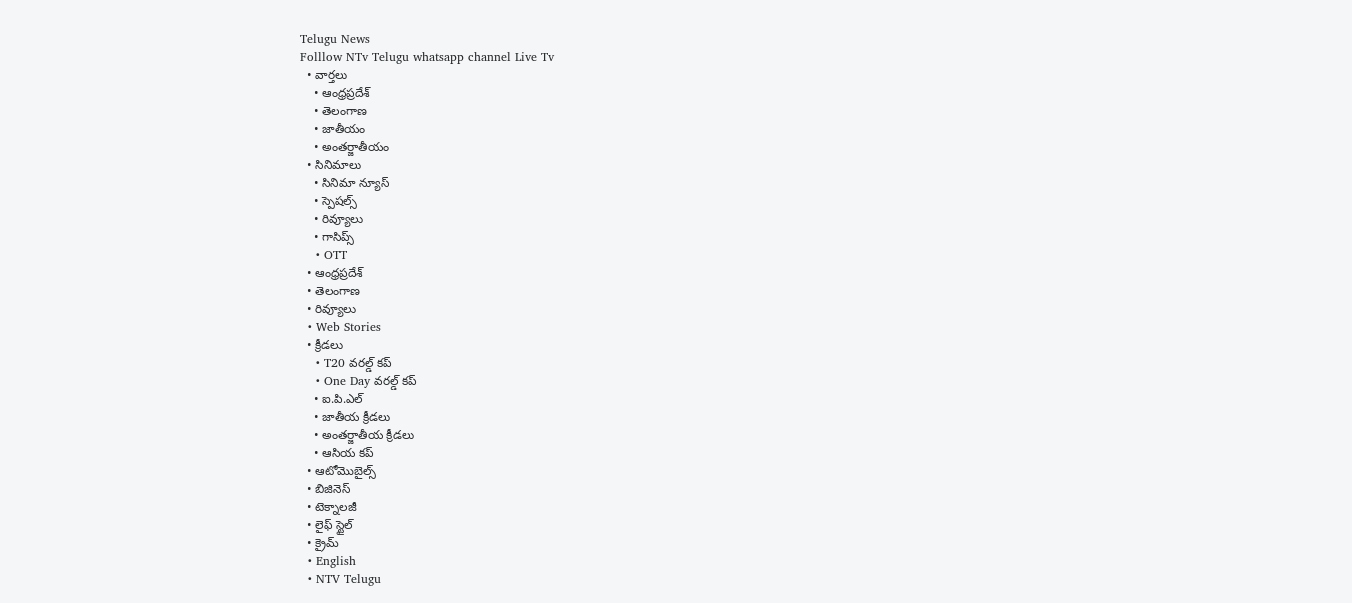Telugu News
Folllow NTv Telugu whatsapp channel Live Tv
  • వార్తలు
    • ఆంధ్రప్రదేశ్
    • తెలంగాణ
    • జాతీయం
    • అంతర్జాతీయం
  • సినిమాలు
    • సినిమా న్యూస్
    • స్పెషల్స్
    • రివ్యూలు
    • గాసిప్స్
    • OTT
  • ఆంధ్రప్రదేశ్
  • తెలంగాణ
  • రివ్యూలు
  • Web Stories
  • క్రీడలు
    • T20 వరల్డ్ కప్
    • One Day వరల్డ్ కప్
    • ఐ.పి.ఎల్
    • జాతీయ క్రీడలు
    • అంతర్జాతీయ క్రీడలు
    • ఆసియ కప్
  • ఆటోమొబైల్స్
  • బిజినెస్‌
  • టెక్నాలజీ
  • లైఫ్ స్టైల్
  • క్రైమ్
  • English
  • NTV Telugu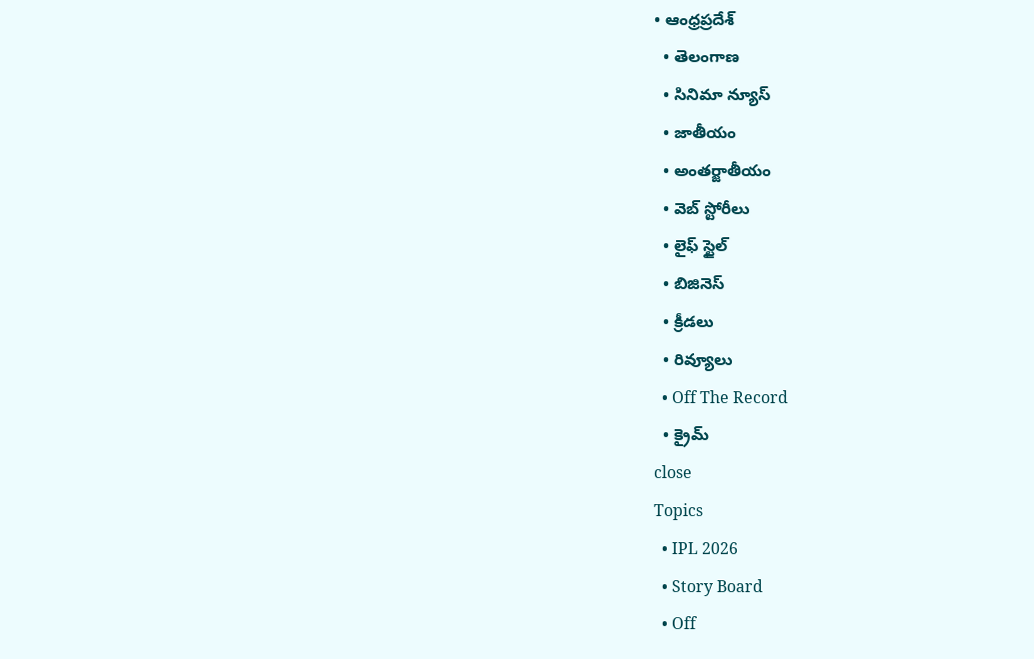• ఆంధ్రప్రదేశ్
  • తెలంగాణ
  • సినిమా న్యూస్
  • జాతీయం
  • అంతర్జాతీయం
  • వెబ్ స్టోరీలు
  • లైఫ్ స్టైల్
  • బిజినెస్‌
  • క్రీడలు
  • రివ్యూలు
  • Off The Record
  • క్రైమ్
close
Topics
  • IPL 2026
  • Story Board
  • Off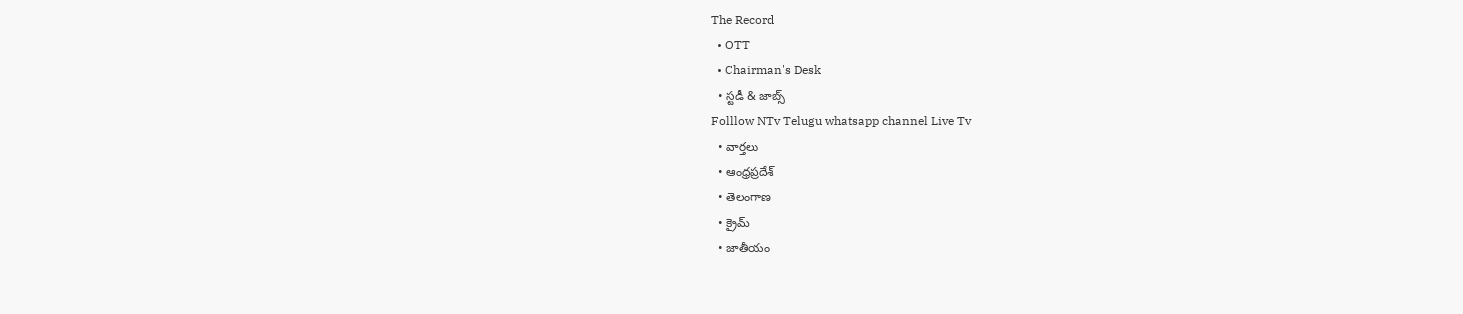The Record
  • OTT
  • Chairman's Desk
  • స్టడీ & జాబ్స్
Folllow NTv Telugu whatsapp channel Live Tv
  • వార్తలు
  • ఆంధ్రప్రదేశ్
  • తెలంగాణ
  • క్రైమ్
  • జాతీయం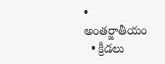• అంతర్జాతీయం
  • క్రీడలు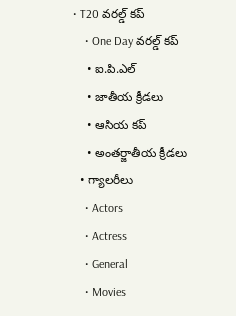• T20 వరల్డ్ కప్
    • One Day వరల్డ్ కప్
    • ఐ.పి.ఎల్
    • జాతీయ క్రీడలు
    • ఆసియ కప్
    • అంతర్జాతీయ క్రీడలు
  • గ్యాలరీలు
    • Actors
    • Actress
    • General
    • Movies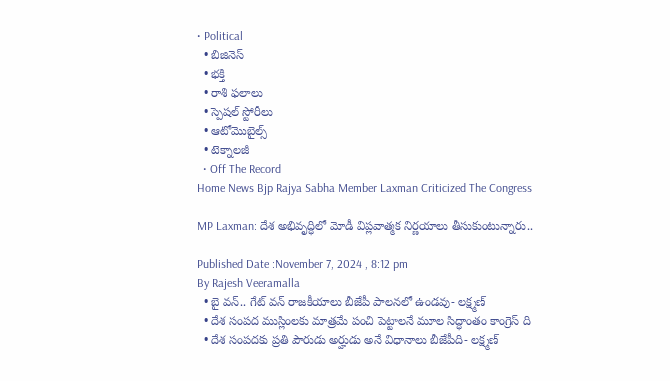• Political
  • బిజినెస్‌
  • భక్తి
  • రాశి ఫలాలు
  • స్పెషల్‌ స్టోరీలు
  • ఆటోమొబైల్స్
  • టెక్నాలజీ
  • Off The Record
Home News Bjp Rajya Sabha Member Laxman Criticized The Congress

MP Laxman: దేశ అభివృద్ధిలో మోడీ విప్లవాత్మక నిర్ణయాలు తీసుకుంటున్నారు..

Published Date :November 7, 2024 , 8:12 pm
By Rajesh Veeramalla
  • బై వన్.. గేట్ వన్ రాజకీయాలు బీజేపీ పాలనలో ఉండవు- లక్ష్మణ్
  • దేశ సంపద ముస్లింలకు మాత్రమే పంచి పెట్టాలనే మూల సిద్ధాంతం కాంగ్రెస్ ది
  • దేశ సంపదకు ప్రతి పౌరుడు అర్హుడు అనే విధానాలు బీజేపీది- లక్ష్మణ్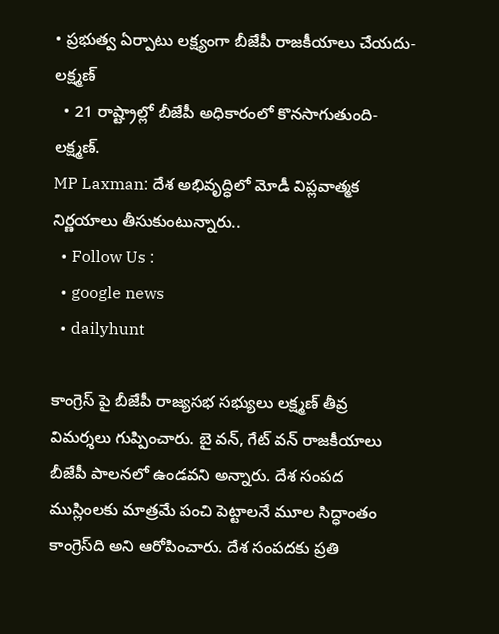• ప్రభుత్వ ఏర్పాటు లక్ష్యంగా బీజేపీ రాజకీయాలు చేయదు- లక్ష్మణ్
  • 21 రాష్ట్రాల్లో బీజేపీ అధికారంలో కొనసాగుతుంది- లక్ష్మణ్.
MP Laxman: దేశ అభివృద్ధిలో మోడీ విప్లవాత్మక నిర్ణయాలు తీసుకుంటున్నారు..
  • Follow Us :
  • google news
  • dailyhunt

కాంగ్రెస్ పై బీజేపీ రాజ్యసభ సభ్యులు లక్ష్మణ్ తీవ్ర విమర్శలు గుప్పించారు. బై వన్, గేట్ వన్ రాజకీయాలు బీజేపీ పాలనలో ఉండవని అన్నారు. దేశ సంపద ముస్లింలకు మాత్రమే పంచి పెట్టాలనే మూల సిద్ధాంతం కాంగ్రెస్‌ది అని ఆరోపించారు. దేశ సంపదకు ప్రతి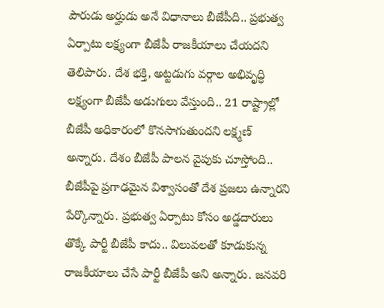పౌరుడు అర్హుడు అనే విధానాలు బీజేపీది.. ప్రభుత్వ ఏర్పాటు లక్ష్యంగా బీజేపీ రాజకీయాలు చేయదని తెలిపారు. దేశ భక్తి, అట్టడుగు వర్గాల అభివృద్ధి లక్ష్యంగా బీజేపీ అడుగులు వేస్తుంది.. 21 రాష్ట్రాల్లో బీజేపీ అధికారంలో కొనసాగుతుందని లక్ష్మణ్ అన్నారు. దేశం బీజేపీ పాలన వైపుకు చూస్తోంది.. బీజేపీపై ప్రగాఢమైన విశ్వాసంతో దేశ ప్రజలు ఉన్నారని పేర్కొన్నారు. ప్రభుత్వ ఏర్పాటు కోసం అడ్డదారులు తొక్కే పార్టీ బీజేపీ కాదు.. విలువలతో కూడుకున్న రాజకీయాలు చేసే పార్టీ బీజేపీ అని అన్నారు. జనవరి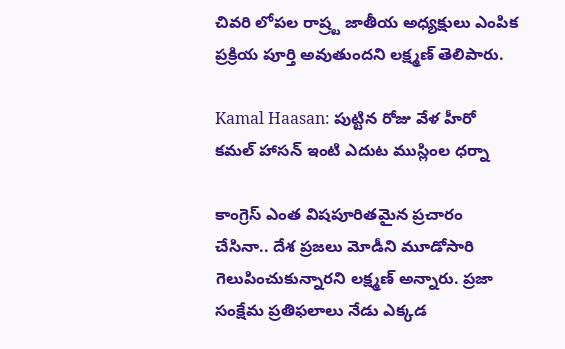చివరి లోపల రాష్ర్ట జాతీయ అధ్యక్షులు ఎంపిక ప్రక్రియ పూర్తి అవుతుందని లక్ష్మణ్ తెలిపారు.

Kamal Haasan: పుట్టిన రోజు వేళ హీరో కమల్ హాసన్ ఇంటి ఎదుట ముస్లింల ధర్నా

కాంగ్రెస్ ఎంత విషపూరితమైన ప్రచారం చేసినా.. దేశ ప్రజలు మోడీని మూడోసారి గెలుపించుకున్నారని లక్ష్మణ్ అన్నారు. ప్రజా సంక్షేమ ప్రతిఫలాలు నేడు ఎక్కడ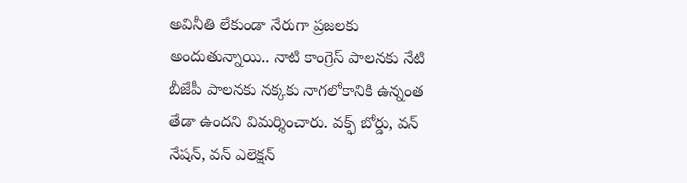అవినీతి లేకుండా నేరుగా ప్రజలకు అందుతున్నాయి.. నాటి కాంగ్రెస్ పాలనకు నేటి బీజేపీ పాలనకు నక్కకు నాగలోకానికి ఉన్నంత తేడా ఉందని విమర్శించారు. వక్ఫ్ బోర్డు, వన్ నేషన్, వన్ ఎలెక్షన్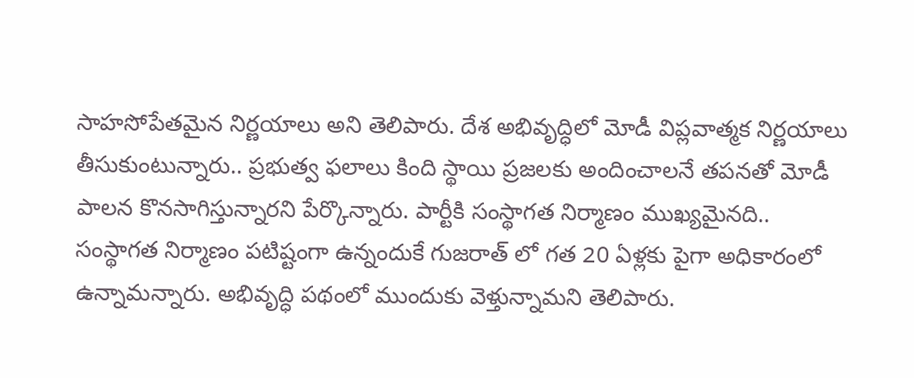సాహసోపేతమైన నిర్ణయాలు అని తెలిపారు. దేశ అభివృద్ధిలో మోడీ విప్లవాత్మక నిర్ణయాలు తీసుకుంటున్నారు.. ప్రభుత్వ ఫలాలు కింది స్థాయి ప్రజలకు అందించాలనే తపనతో మోడీ పాలన కొనసాగిస్తున్నారని పేర్కొన్నారు. పార్టీకి సంస్థాగత నిర్మాణం ముఖ్యమైనది.. సంస్థాగత నిర్మాణం పటిష్టంగా ఉన్నందుకే గుజరాత్ లో గత 20 ఏళ్లకు పైగా అధికారంలో ఉన్నామన్నారు. అభివృద్ధి పథంలో ముందుకు వెళ్తున్నామని తెలిపారు.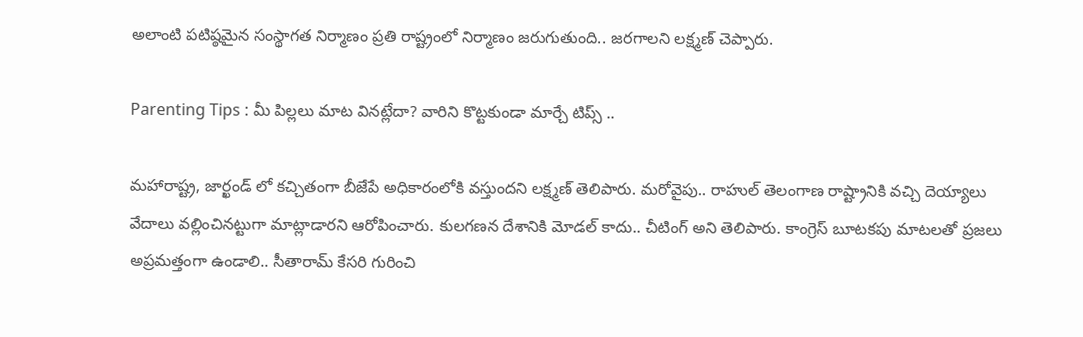అలాంటి పటిష్ఠమైన సంస్థాగత నిర్మాణం ప్రతి రాష్ట్రంలో నిర్మాణం జరుగుతుంది.. జరగాలని లక్ష్మణ్ చెప్పారు.

Parenting Tips : మీ పిల్లలు మాట వినట్లేదా? వారిని కొట్టకుండా మార్చే టిప్స్ ..

మహారాష్ట్ర, జార్ఖండ్ లో కచ్చితంగా బీజేపే అధికారంలోకి వస్తుందని లక్ష్మణ్ తెలిపారు. మరోవైపు.. రాహుల్ తెలంగాణ రాష్ట్రానికి వచ్చి దెయ్యాలు వేదాలు వల్లించినట్టుగా మాట్లాడారని ఆరోపించారు. కులగణన దేశానికి మోడల్ కాదు.. చీటింగ్ అని తెలిపారు. కాంగ్రెస్ బూటకపు మాటలతో ప్రజలు అప్రమత్తంగా ఉండాలి.. సీతారామ్ కేసరి గురించి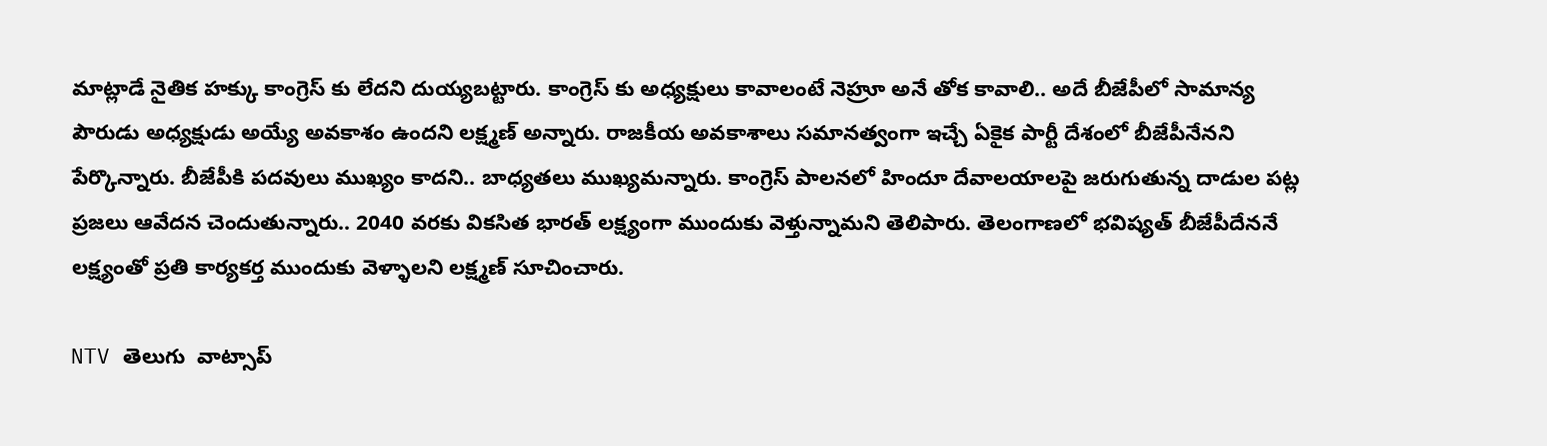మాట్లాడే నైతిక హక్కు కాంగ్రెస్ కు లేదని దుయ్యబట్టారు. కాంగ్రెస్ కు అధ్యక్షులు కావాలంటే నెహ్రూ అనే తోక కావాలి.. అదే బీజేపీలో సామాన్య పౌరుడు అధ్యక్షుడు అయ్యే అవకాశం ఉందని లక్ష్మణ్ అన్నారు. రాజకీయ అవకాశాలు సమానత్వంగా ఇచ్చే ఏకైక పార్టీ దేశంలో బీజేపీనేనని పేర్కొన్నారు. బీజేపీకి పదవులు ముఖ్యం కాదని.. బాధ్యతలు ముఖ్యమన్నారు. కాంగ్రెస్ పాలనలో హిందూ దేవాలయాలపై జరుగుతున్న దాడుల పట్ల ప్రజలు ఆవేదన చెందుతున్నారు.. 2040 వరకు వికసిత భారత్ లక్ష్యంగా ముందుకు వెళ్తున్నామని తెలిపారు. తెలంగాణలో భవిష్యత్ బీజేపీదేననే లక్ష్యంతో ప్రతి కార్యకర్త ముందుకు వెళ్ళాలని లక్ష్మణ్ సూచించారు.

NTV తెలుగు  వాట్సాప్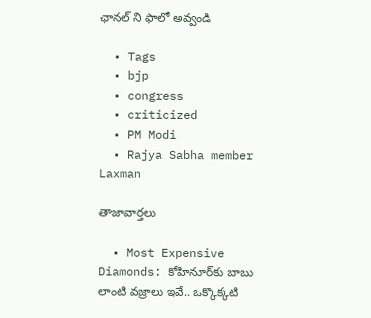ఛానల్ ని ఫాలో అవ్వండి

  • Tags
  • bjp
  • congress
  • criticized
  • PM Modi
  • Rajya Sabha member Laxman

తాజావార్తలు

  • Most Expensive Diamonds: కోహినూర్‌కు బాబు లాంటి వజ్రాలు ఇవే.. ఒక్కొక్కటి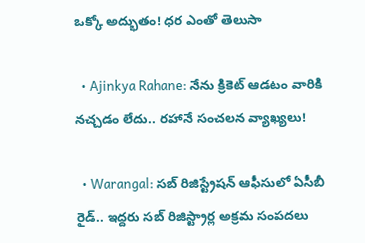ఒక్కో అద్భుతం! ధర ఎంతో తెలుసా

  • Ajinkya Rahane: నేను క్రికెట్ ఆడటం వారికి నచ్చడం లేదు.. రహానే సంచలన వ్యాఖ్యలు!

  • Warangal: సబ్ రిజిస్ట్రేషన్ ఆఫీసులో ఏసీబీ రైడ్.. ఇద్దరు సబ్ రిజిస్ట్రార్ల అక్రమ సంపదలు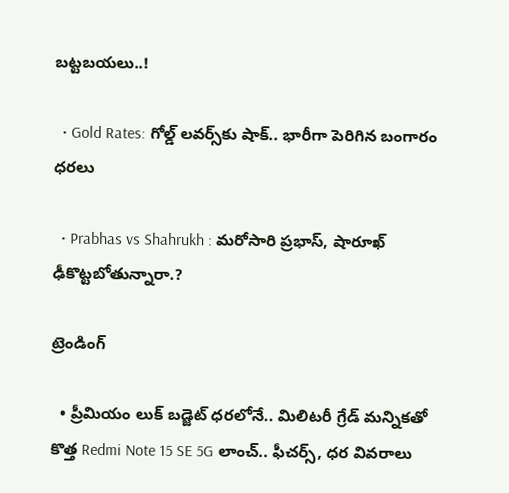బట్టబయలు..!

  • Gold Rates: గోల్డ్ లవర్స్‌కు షాక్.. భారీగా పెరిగిన బంగారం ధరలు

  • Prabhas vs Shahrukh : మరోసారి ప్రభాస్, షారూఖ్ ఢీకొట్టబోతున్నారా.?

ట్రెండింగ్‌

  • ప్రీమియం లుక్ బడ్జెట్ ధరలోనే.. మిలిటరీ గ్రేడ్ మన్నికతో కొత్త Redmi Note 15 SE 5G లాంచ్.. ఫీచర్స్, ధర వివరాలు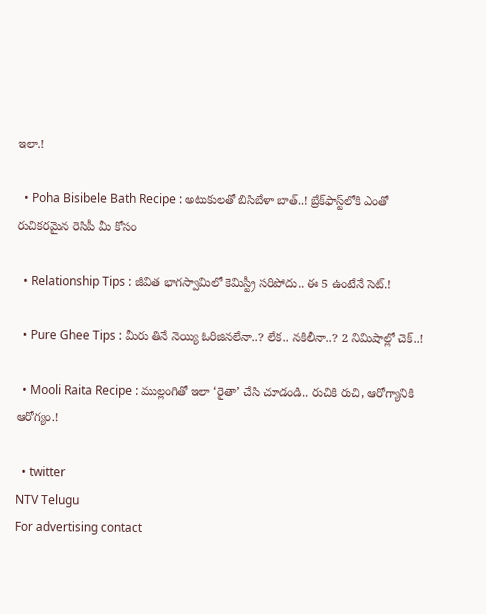ఇలా.!

  • Poha Bisibele Bath Recipe : అటుకులతో బిసిబేళా బాత్..! బ్రేక్‌ఫాస్ట్‌లోకి ఎంతో రుచికరమైన రెసిపీ మీ కోసం

  • Relationship Tips : జీవిత భాగస్వామిలో కెమిస్ట్రీ సరిపోదు.. ఈ 5 ఉంటేనే సెట్.!

  • Pure Ghee Tips : మీరు తినే నెయ్యి ఓరిజినలేనా..? లేక.. నకిలీనా..? 2 నిమిషాల్లో చెక్..!

  • Mooli Raita Recipe : ముల్లంగితో ఇలా ‘రైతా’ చేసి చూడండి.. రుచికి రుచి, ఆరోగ్యానికి ఆరోగ్యం.!

  • twitter
NTV Telugu
For advertising contact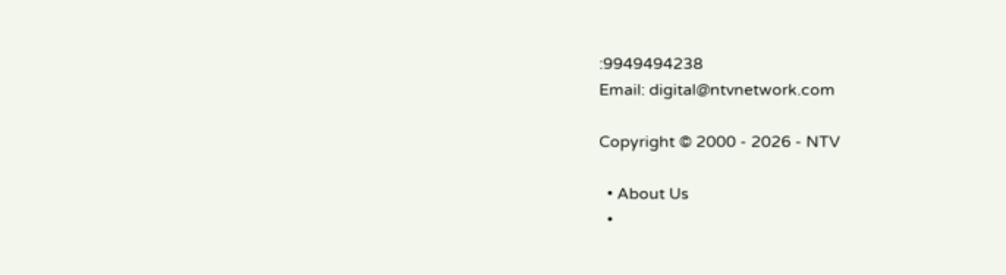:9949494238
Email: digital@ntvnetwork.com

Copyright © 2000 - 2026 - NTV

  • About Us
  •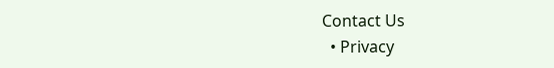Contact Us
  • Privacy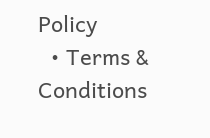Policy
  • Terms & Conditions